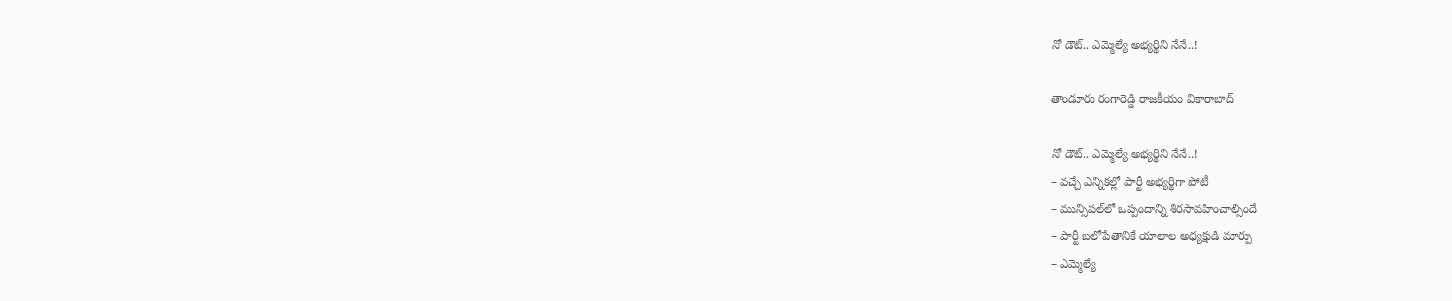నో డౌట్.. ఎమ్మెల్యే అభ్య‌ర్థిని నేనే..!

తాండూరు రంగారెడ్డి రాజకీయం వికారాబాద్

నో డౌట్.. ఎమ్మెల్యే అభ్య‌ర్థిని నేనే..!
– వ‌చ్చే ఎన్నిక‌ల్లో పార్టీ అభ్య‌ర్థిగా పోటీ
– మున్సిప‌ల్‌లో ఒప్పందాన్ని శిర‌సావ‌హించాల్సిందే
– పార్టీ బ‌లోపేతానికే యాలాల అధ్య‌క్షుడి మార్పు
– ఎమ్మెల్యే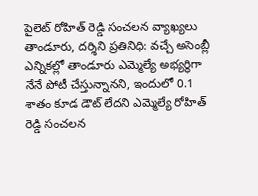పైలెట్ రోహిత్ రెడ్డి సంచ‌లన వ్యాఖ్య‌లు
తాండూరు, ద‌ర్శిని ప్ర‌తినిధి: వ‌చ్చే అసెంబ్లీ ఎన్నిక‌ల్లో తాండూరు ఎమ్మెల్యే అభ్య‌ర్థిగా నేనే పోటీ చేస్తున్నానని, ఇందులో 0.1 శాతం కూడ డౌట్ లేద‌ని ఎమ్మెల్యే రోహిత్ రెడ్డి సంచ‌ల‌న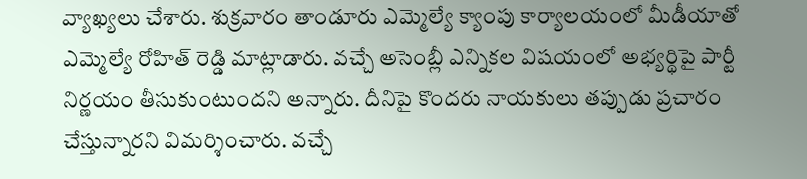వ్యాఖ్య‌లు చేశారు. శుక్ర‌వారం తాండూరు ఎమ్మెల్యే క్యాంపు కార్యాల‌యంలో మీడీయాతో ఎమ్మెల్యే రోహిత్ రెడ్డి మాట్లాడారు. వ‌చ్చే అసెంబ్లీ ఎన్నిక‌ల విష‌యంలో అభ్యర్థిపై పార్టీ నిర్ణ‌యం తీసుకుంటుంద‌ని అన్నారు. దీనిపై కొంద‌రు నాయ‌కులు త‌ప్పుడు ప్ర‌చారం చేస్తున్నార‌ని విమ‌ర్శించారు. వ‌చ్చే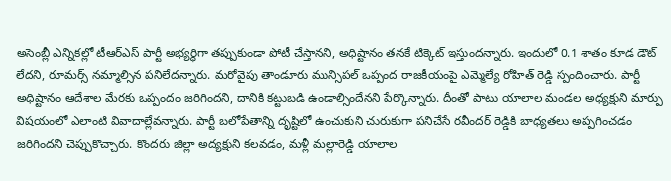అసెంబ్లీ ఎన్నిక‌ల్లో టీఆర్ఎస్ పార్టీ అభ్య‌ర్థిగా త‌ప్పుకుండా పోటీ చేస్తాన‌ని, అధిష్టానం త‌న‌కే టిక్కెట్ ఇస్తుంద‌న్నారు. ఇందులో 0.1 శాతం కూడ డౌట్ లేద‌ని, రూమ‌ర్స్ న‌మ్మాల్సిన ప‌నిలేద‌న్నారు. మ‌రోవైపు తాండూరు మున్సిప‌ల్ ఒప్పంద రాజ‌కీయంపై ఎమ్మెల్యే రోహిత్ రెడ్డి స్పందించారు. పార్టీ అధిష్టానం ఆదేశాల మేర‌కు ఒప్పందం జ‌రిగింద‌ని, దానికి క‌ట్టుబ‌డి ఉండాల్సిందేన‌ని పేర్కొన్నారు. దీంతో పాటు యాలాల మండ‌ల అధ్య‌క్షుని మార్పు విష‌యంలో ఎలాంటి వివాదాల్లేవ‌న్నారు. పార్టీ బ‌లోపేతాన్ని దృష్టిలో ఉంచుకుని చురుకుగా ప‌నిచేసే ర‌వీంద‌ర్ రెడ్డికి బాధ్య‌త‌లు అప్ప‌గించ‌డం జ‌రిగింద‌ని చెప్పుకొచ్చారు. కొంద‌రు జిల్లా అద్య‌క్షుని క‌ల‌వ‌డం, మ‌ళ్లీ మ‌ల్లారెడ్డి యాలాల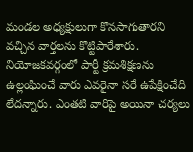మండ‌ల అధ్య‌క్షులుగా కొన‌సాగుతార‌ని వ‌చ్చిన వార్త‌ల‌ను కొట్టిపారేశారు. నియోజ‌క‌వ‌ర్గంలో పార్టీ క్ర‌మ‌శిక్ష‌ణ‌ను ఉల్లంఘించే వారు ఎవ‌రైనా స‌రే ఉపేక్షించేది లేద‌న్నారు. ఎంత‌టి వారిపై అయినా చ‌ర్య‌లు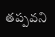త‌ప్ప‌వ‌ని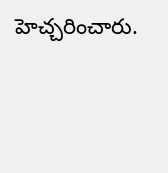హెచ్చ‌రించారు.